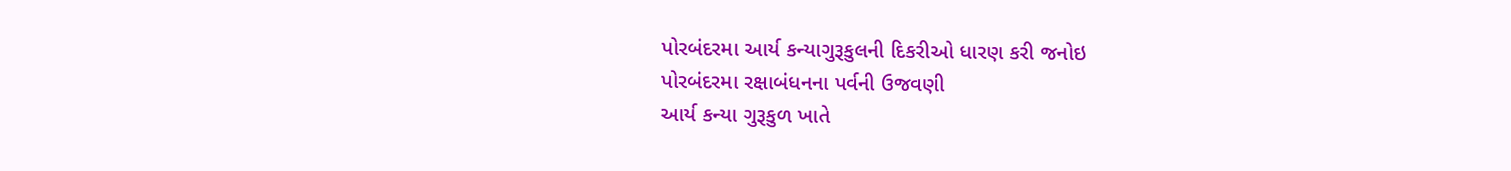પોરબંદરમા આર્ય કન્યાગુરૂકુલની દિકરીઓ ધારણ કરી જનોઇ
પોરબંદરમા રક્ષાબંધનના પર્વની ઉજવણી
આર્ય કન્યા ગુરૂકુળ ખાતે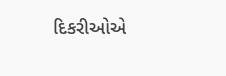દિકરીઓએ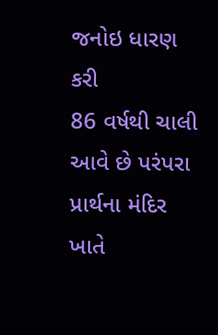જનોઇ ધારણ કરી
86 વર્ષથી ચાલી આવે છે પરંપરા
પ્રાર્થના મંદિર ખાતે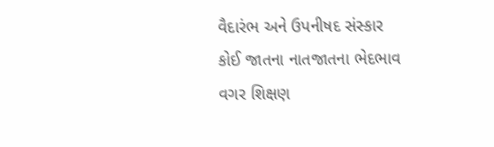વૈદારંભ અને ઉપનીષદ સંસ્કાર
કોઈ જાતના નાતજાતના ભેદભાવ વગર શિક્ષણ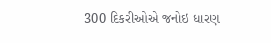300 દિકરીઓએ જનોઇ ધારણ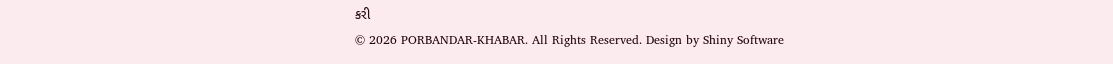કરી
© 2026 PORBANDAR-KHABAR. All Rights Reserved. Design by Shiny Software